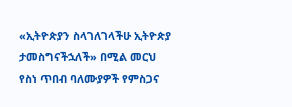«ኢትዮጵያን ስላገለገላችሁ ኢትዮጵያ ታመስግናችኋለች» በሚል መርህ የስነ ጥበብ ባለሙያዎች የምስጋና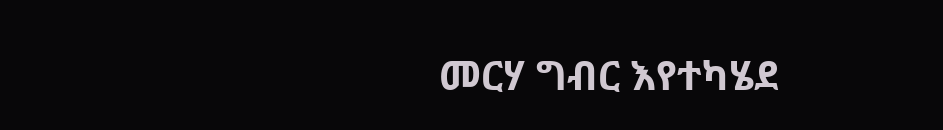መርሃ ግብር እየተካሄደ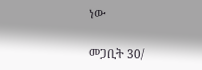ነው

መጋቢት 30/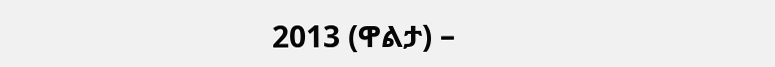2013 (ዋልታ) –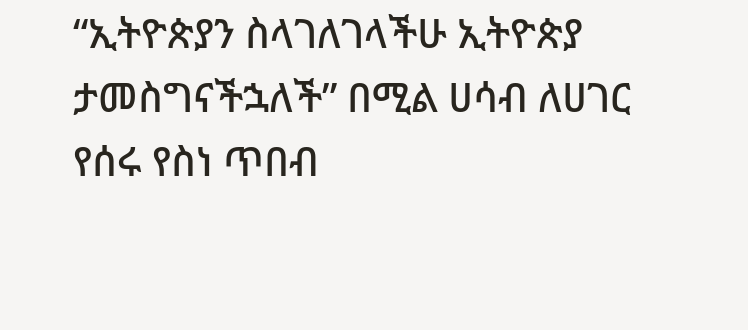“ኢትዮጵያን ስላገለገላችሁ ኢትዮጵያ ታመስግናችኋለች” በሚል ሀሳብ ለሀገር የሰሩ የስነ ጥበብ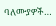ባለሙያዎች…